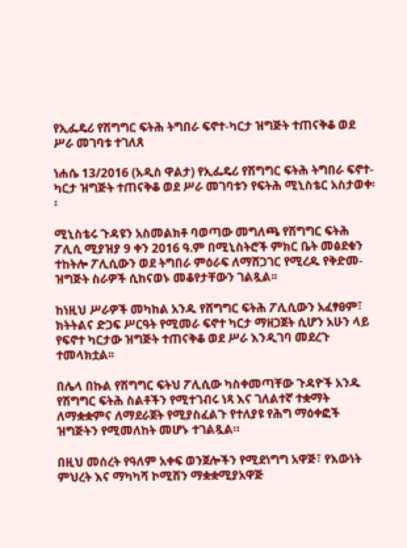የኢፌዴሪ የሽግግር ፍትሕ ትግበራ ፍኖተ-ካርታ ዝግጅት ተጠናቅቆ ወደ ሥራ መገባቱ ተገለጸ

ነሐሴ 13/2016 (አዲስ ዋልታ) የኢፌዴሪ የሽግግር ፍትሕ ትግበራ ፍኖተ-ካርታ ዝግጅት ተጠናቅቆ ወደ ሥራ መገባቱን የፍትሕ ሚኒስቴር አስታወቀ፡፡

ሚኒስቴሩ ጉዳዩን አስመልክቶ ባወጣው መግለጫ የሽግግር ፍትሕ ፖሊሲ ሚያዝያ 9 ቀን 2016 ዓ.ም በሚኒስትሮች ምክር ቤት መፅደቁን ተከትሎ ፖሊሲውን ወደ ትግበራ ምዕራፍ ለማሸጋገር የሚረዱ የቅድመ-ዝግጅት ስራዎች ሲከናወኑ መቆየታቸውን ገልጿል፡፡

ከነዚህ ሥራዎች መካከል አንዱ የሸግግር ፍትሕ ፖሊሲውን አፈፃፀም፣ ክትትልና ድጋፍ ሥርዓት የሚመራ ፍኖተ ካርታ ማዘጋጀት ሲሆን አሁን ላይ የፍኖተ ካርታው ዝግጅት ተጠናቅቆ ወደ ሥራ እንዲገባ መደረጉ ተመላክቷል፡፡

በሌላ በኩል የሽግግር ፍትህ ፖሊሲው ካስቀመጣቸው ጉዳዮች አንዱ የሽግግር ፍትሕ ስልቶችን የሚተገብሩ ነጻ እና ገለልተኛ ተቋማት ለማቋቋምና ለማደራጀት የሚያስፈልጉ የተለያዩ የሕግ ማዕቀፎች ዝግጅትን የሚመለከት መሆኑ ተገልጿል።

በዚህ መሰረት የዓለም አቀፍ ወንጀሎችን የሚደነግግ አዋጅ፣ የእውነት ምህረት እና ማካካሻ ኮሚሸን ማቋቋሚያአዋጅ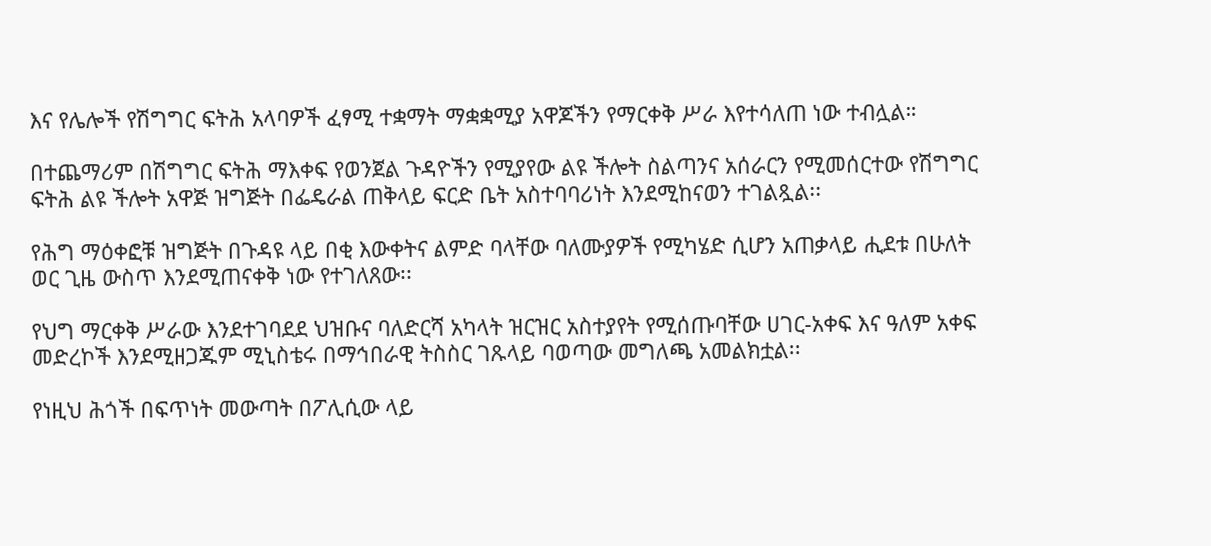እና የሌሎች የሽግግር ፍትሕ አላባዎች ፈፃሚ ተቋማት ማቋቋሚያ አዋጆችን የማርቀቅ ሥራ እየተሳለጠ ነው ተብሏል።

በተጨማሪም በሽግግር ፍትሕ ማእቀፍ የወንጀል ጉዳዮችን የሚያየው ልዩ ችሎት ስልጣንና አሰራርን የሚመሰርተው የሽግግር ፍትሕ ልዩ ችሎት አዋጅ ዝግጅት በፌዴራል ጠቅላይ ፍርድ ቤት አስተባባሪነት እንደሚከናወን ተገልጿል፡፡

የሕግ ማዕቀፎቹ ዝግጅት በጉዳዩ ላይ በቂ እውቀትና ልምድ ባላቸው ባለሙያዎች የሚካሄድ ሲሆን አጠቃላይ ሒደቱ በሁለት ወር ጊዜ ውስጥ እንደሚጠናቀቅ ነው የተገለጸው፡፡

የህግ ማርቀቅ ሥራው እንደተገባደደ ህዝቡና ባለድርሻ አካላት ዝርዝር አስተያየት የሚሰጡባቸው ሀገር-አቀፍ እና ዓለም አቀፍ መድረኮች እንደሚዘጋጁም ሚኒስቴሩ በማኅበራዊ ትስስር ገጹላይ ባወጣው መግለጫ አመልክቷል፡፡

የነዚህ ሕጎች በፍጥነት መውጣት በፖሊሲው ላይ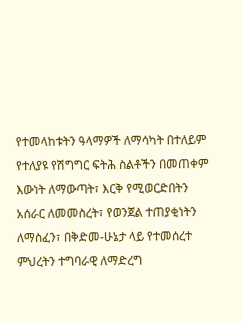የተመላከቱትን ዓላማዎች ለማሳካት በተለይም የተለያዩ የሽግግር ፍትሕ ስልቶችን በመጠቀም እውነት ለማውጣት፣ እርቅ የሚወርድበትን አሰራር ለመመስረት፣ የወንጀል ተጠያቂነትን ለማስፈን፣ በቅድመ-ሁኔታ ላይ የተመሰረተ ምህረትን ተግባራዊ ለማድረግ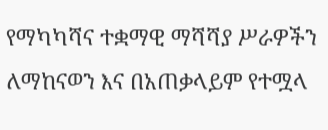የማካካሻና ተቋማዊ ማሻሻያ ሥራዎችን ለማከናወን እና በአጠቃላይም የተሟላ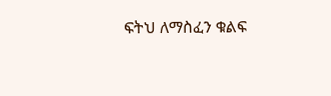ፍትህ ለማስፈን ቁልፍ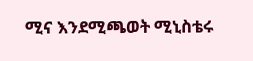ሚና እንደሚጫወት ሚኒስቴሩ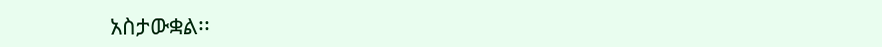አስታውቋል፡፡